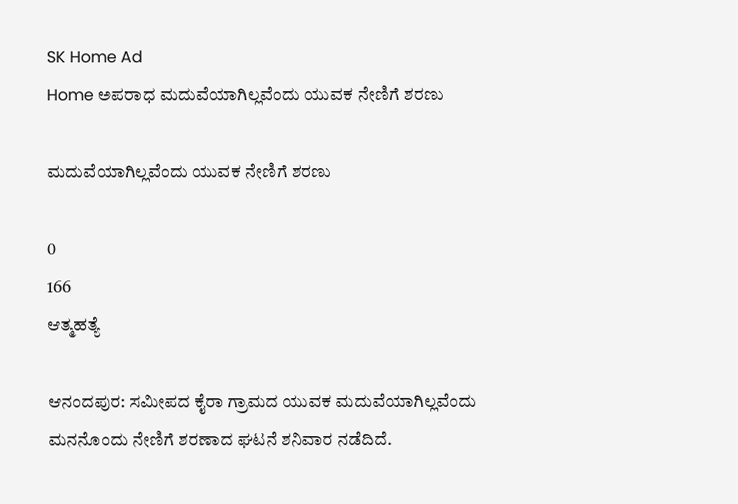SK Home Ad
Home ಅಪರಾಧ ಮದುವೆಯಾಗಿಲ್ಲವೆಂದು ಯುವಕ ನೇಣಿಗೆ ಶರಣು

ಮದುವೆಯಾಗಿಲ್ಲವೆಂದು ಯುವಕ ನೇಣಿಗೆ ಶರಣು

0
166
ಆತ್ಮಹತ್ಯೆ

ಆನಂದಪುರ: ಸಮೀಪದ ಕೈರಾ ಗ್ರಾಮದ ಯುವಕ ಮದುವೆಯಾಗಿಲ್ಲವೆಂದು ಮನನೊಂದು ನೇಣಿಗೆ ಶರಣಾದ ಘಟನೆ ಶನಿವಾರ ನಡೆದಿದೆ.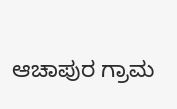ಆಚಾಪುರ ಗ್ರಾಮ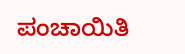ಪಂಚಾಯಿತಿ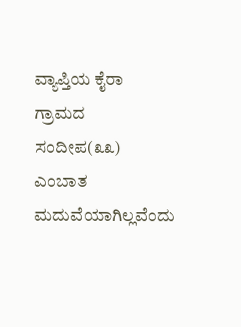ವ್ಯಾಪ್ತಿಯ ಕೈರಾ ಗ್ರಾಮದ ಸಂದೀಪ(೩೩) ಎಂಬಾತ ಮದುವೆಯಾಗಿಲ್ಲವೆಂದು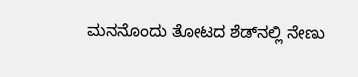ಮನನೊಂದು ತೋಟದ ಶೆಡ್‌ನಲ್ಲಿ ನೇಣು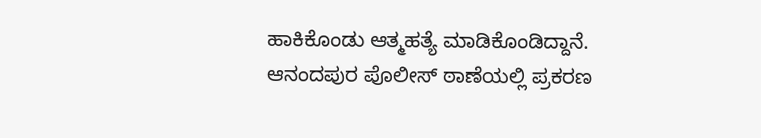ಹಾಕಿಕೊಂಡು ಆತ್ಮಹತ್ಯೆ ಮಾಡಿಕೊಂಡಿದ್ದಾನೆ.
ಆನಂದಪುರ ಪೊಲೀಸ್ ಠಾಣೆಯಲ್ಲಿ ಪ್ರಕರಣ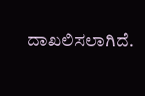ದಾಖಲಿಸಲಾಗಿದೆ.